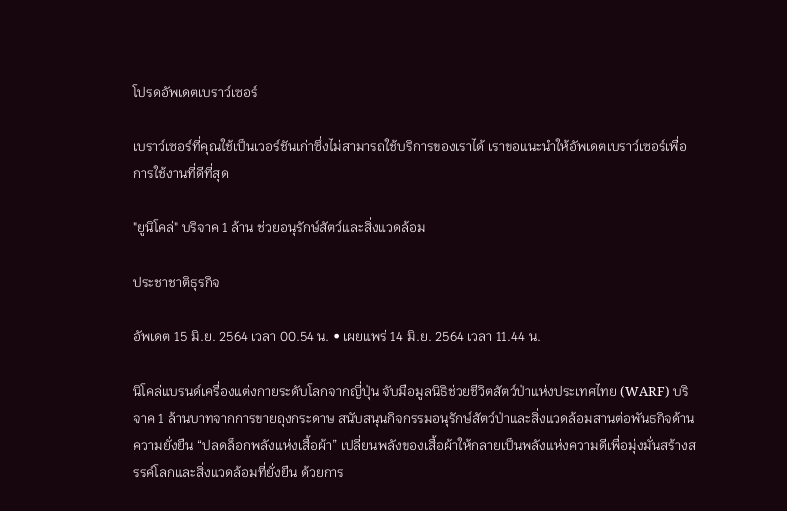โปรดอัพเดตเบราว์เซอร์

เบราว์เซอร์ที่คุณใช้เป็นเวอร์ชันเก่าซึ่งไม่สามารถใช้บริการของเราได้ เราขอแนะนำให้อัพเดตเบราว์เซอร์เพื่อการใช้งานที่ดีที่สุด

"ยูนิโคล่" บริจาค 1 ล้าน ช่วยอนุรักษ์สัตว์และสิ่งแวดล้อม

ประชาชาติธุรกิจ

อัพเดต 15 มิ.ย. 2564 เวลา 00.54 น. • เผยแพร่ 14 มิ.ย. 2564 เวลา 11.44 น.

นิโคล่แบรนด์เครื่องแต่งกายระดับโลกจากญี่ปุ่น จับมือมูลนิธิช่วยชีวิตสัตว์ป่าแห่งประเทศไทย (WARF) บริจาค 1 ล้านบาทจากการขายถุงกระดาษ สนับสนุนกิจกรรมอนุรักษ์สัตว์ป่าและสิ่งแวดล้อมสานต่อพันธกิจด้านความยั่งยืน “ปลดล็อกพลังแห่งเสื้อผ้า” เปลี่ยนพลังของเสื้อผ้าให้กลายเป็นพลังแห่งความดีเพื่อมุ่งมั่นสร้างสรรค์โลกและสิ่งแวดล้อมที่ยั่งยืน ด้วยการ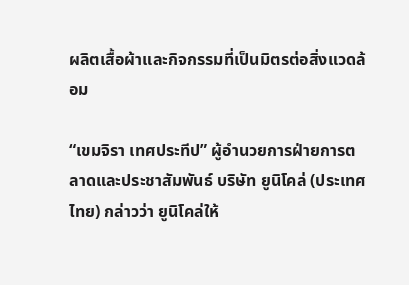ผลิตเสื้อผ้าและกิจกรรมที่เป็นมิตรต่อสิ่งแวดล้อม

“เขมจิรา เทศประทีป” ผู้อำนวยการฝ่ายการตลาดและประชาสัมพันธ์ บริษัท ยูนิโคล่ (ประเทศไทย) กล่าวว่า ยูนิโคล่ให้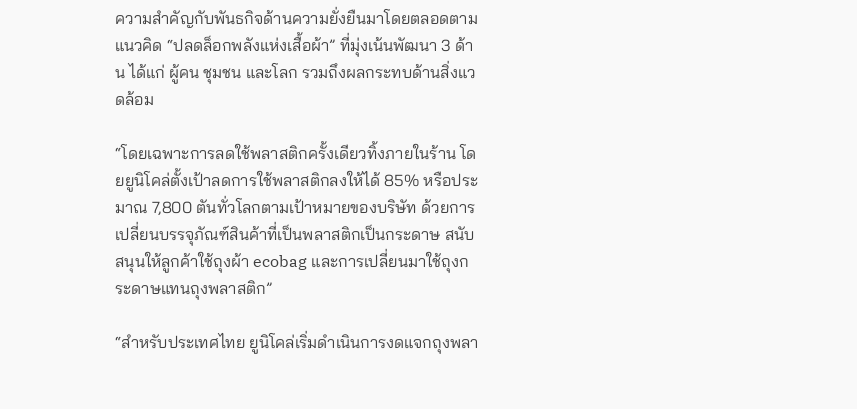ความสำคัญกับพันธกิจด้านความยั่งยืนมาโดยตลอดตามแนวคิด “ปลดล็อกพลังแห่งเสื้อผ้า” ที่มุ่งเน้นพัฒนา 3 ด้าน ได้แก่ ผู้คน ชุมชน และโลก รวมถึงผลกระทบด้านสิ่งแวดล้อม

“โดยเฉพาะการลดใช้พลาสติกครั้งเดียวทิ้งภายในร้าน โดยยูนิโคล่ตั้งเป้าลดการใช้พลาสติกลงให้ได้ 85% หรือประมาณ 7,800 ตันทั่วโลกตามเป้าหมายของบริษัท ด้วยการเปลี่ยนบรรจุภัณฑ์สินค้าที่เป็นพลาสติกเป็นกระดาษ สนับสนุนให้ลูกค้าใช้ถุงผ้า ecobag และการเปลี่ยนมาใช้ถุงกระดาษแทนถุงพลาสติก”

“สำหรับประเทศไทย ยูนิโคล่เริ่มดำเนินการงดแจกถุงพลา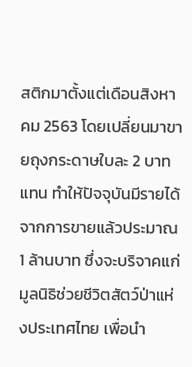สติกมาตั้งแต่เดือนสิงหาคม 2563 โดยเปลี่ยนมาขายถุงกระดาษใบละ 2 บาทแทน ทำให้ปัจจุบันมีรายได้จากการขายแล้วประมาณ 1 ล้านบาท ซึ่งจะบริจาคแก่มูลนิธิช่วยชีวิตสัตว์ป่าแห่งประเทศไทย เพื่อนำ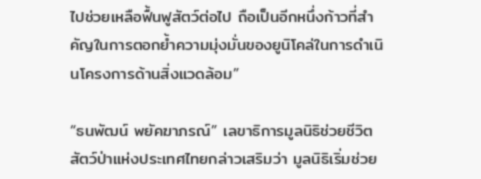ไปช่วยเหลือฟื้นฟูสัตว์ต่อไป ถือเป็นอีกหนึ่งก้าวที่สำคัญในการตอกย้ำความมุ่งมั่นของยูนิโคล่ในการดำเนินโครงการด้านสิ่งแวดล้อม”

“ธนพัฒน์ พยัคฆาภรณ์” เลขาธิการมูลนิธิช่วยชีวิตสัตว์ป่าแห่งประเทศไทยกล่าวเสริมว่า มูลนิธิเริ่มช่วย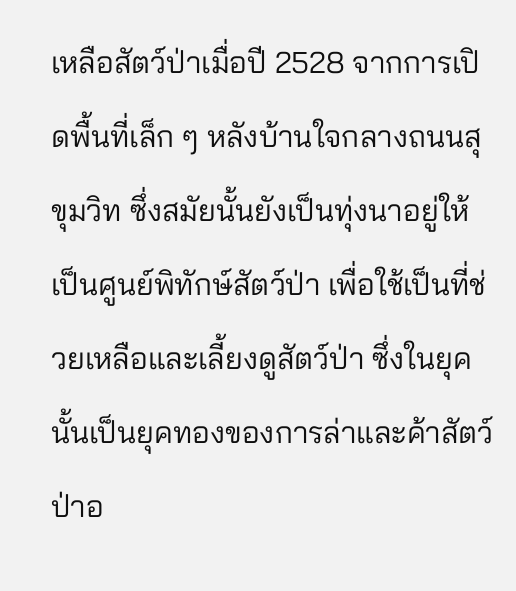เหลือสัตว์ป่าเมื่อปี 2528 จากการเปิดพื้นที่เล็ก ๆ หลังบ้านใจกลางถนนสุขุมวิท ซึ่งสมัยนั้นยังเป็นทุ่งนาอยู่ให้เป็นศูนย์พิทักษ์สัตว์ป่า เพื่อใช้เป็นที่ช่วยเหลือและเลี้ยงดูสัตว์ป่า ซึ่งในยุคนั้นเป็นยุคทองของการล่าและค้าสัตว์ป่าอ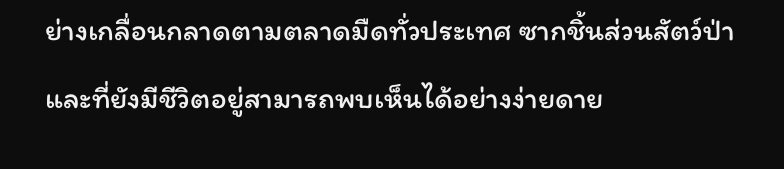ย่างเกลื่อนกลาดตามตลาดมืดทั่วประเทศ ซากชิ้นส่วนสัตว์ป่าและที่ยังมีชีวิตอยู่สามารถพบเห็นได้อย่างง่ายดาย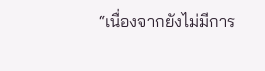“เนื่องจากยังไม่มีการ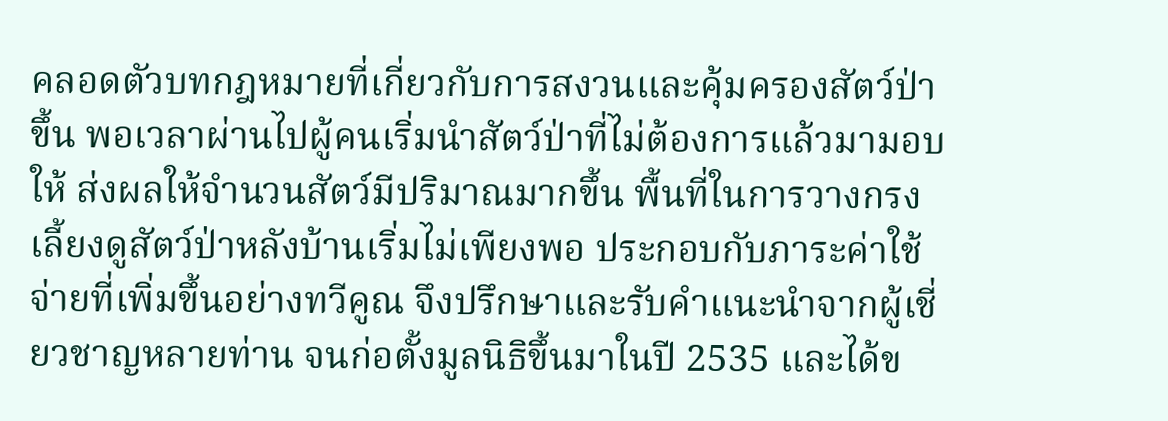คลอดตัวบทกฎหมายที่เกี่ยวกับการสงวนและคุ้มครองสัตว์ป่าขึ้น พอเวลาผ่านไปผู้คนเริ่มนำสัตว์ป่าที่ไม่ต้องการแล้วมามอบให้ ส่งผลให้จำนวนสัตว์มีปริมาณมากขึ้น พื้นที่ในการวางกรงเลี้ยงดูสัตว์ป่าหลังบ้านเริ่มไม่เพียงพอ ประกอบกับภาระค่าใช้จ่ายที่เพิ่มขึ้นอย่างทวีคูณ จึงปรึกษาและรับคำแนะนำจากผู้เชี่ยวชาญหลายท่าน จนก่อตั้งมูลนิธิขึ้นมาในปี 2535 และได้ข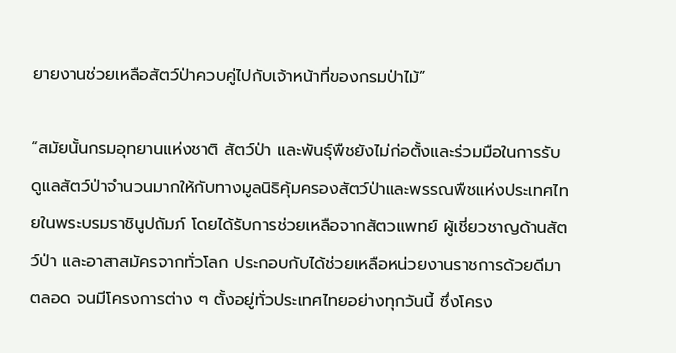ยายงานช่วยเหลือสัตว์ป่าควบคู่ไปกับเจ้าหน้าที่ของกรมป่าไม้”

“สมัยนั้นกรมอุทยานแห่งชาติ สัตว์ป่า และพันธุ์พืชยังไม่ก่อตั้งและร่วมมือในการรับดูแลสัตว์ป่าจำนวนมากให้กับทางมูลนิธิคุ้มครองสัตว์ป่าและพรรณพืชแห่งประเทศไทยในพระบรมราชินูปถัมภ์ โดยได้รับการช่วยเหลือจากสัตวแพทย์ ผู้เชี่ยวชาญด้านสัตว์ป่า และอาสาสมัครจากทั่วโลก ประกอบกับได้ช่วยเหลือหน่วยงานราชการด้วยดีมาตลอด จนมีโครงการต่าง ๆ ตั้งอยู่ทั่วประเทศไทยอย่างทุกวันนี้ ซึ่งโครง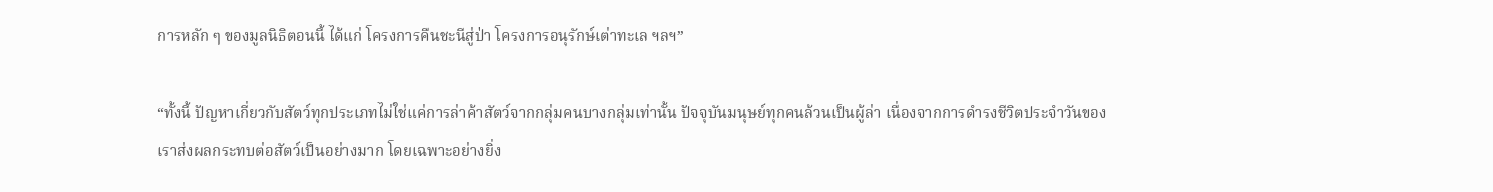การหลัก ๆ ของมูลนิธิตอนนี้ ได้แก่ โครงการคืนชะนีสู่ป่า โครงการอนุรักษ์เต่าทะเล ฯลฯ”

“ทั้งนี้ ปัญหาเกี่ยวกับสัตว์ทุกประเภทไม่ใช่แค่การล่าค้าสัตว์จากกลุ่มคนบางกลุ่มเท่านั้น ปัจจุบันมนุษย์ทุกคนล้วนเป็นผู้ล่า เนื่องจากการดำรงชีวิตประจำวันของเราส่งผลกระทบต่อสัตว์เป็นอย่างมาก โดยเฉพาะอย่างยิ่ง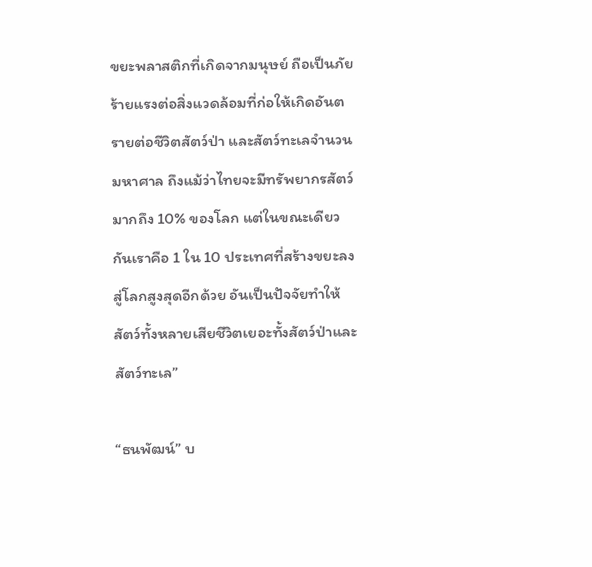ขยะพลาสติกที่เกิดจากมนุษย์ ถือเป็นภัยร้ายแรงต่อสิ่งแวดล้อมที่ก่อให้เกิดอันตรายต่อชีวิตสัตว์ป่า และสัตว์ทะเลจำนวนมหาศาล ถึงแม้ว่าไทยจะมีทรัพยากรสัตว์มากถึง 10% ของโลก แต่ในขณะเดียวกันเราคือ 1 ใน 10 ประเทศที่สร้างขยะลงสู่โลกสูงสุดอีกด้วย อันเป็นปัจจัยทำให้สัตว์ทั้งหลายเสียชีวิตเยอะทั้งสัตว์ป่าและสัตว์ทะเล”

“ธนพัฒน์” บ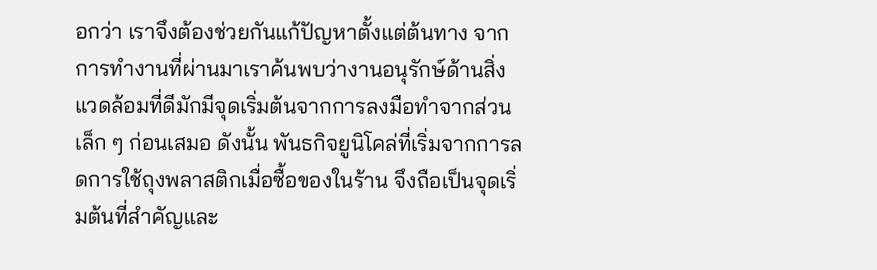อกว่า เราจึงต้องช่วยกันแก้ปัญหาตั้งแต่ต้นทาง จากการทำงานที่ผ่านมาเราค้นพบว่างานอนุรักษ์ด้านสิ่งแวดล้อมที่ดีมักมีจุดเริ่มต้นจากการลงมือทำจากส่วนเล็ก ๆ ก่อนเสมอ ดังนั้น พันธกิจยูนิโคล่ที่เริ่มจากการลดการใช้ถุงพลาสติกเมื่อซื้อของในร้าน จึงถือเป็นจุดเริ่มต้นที่สำคัญและ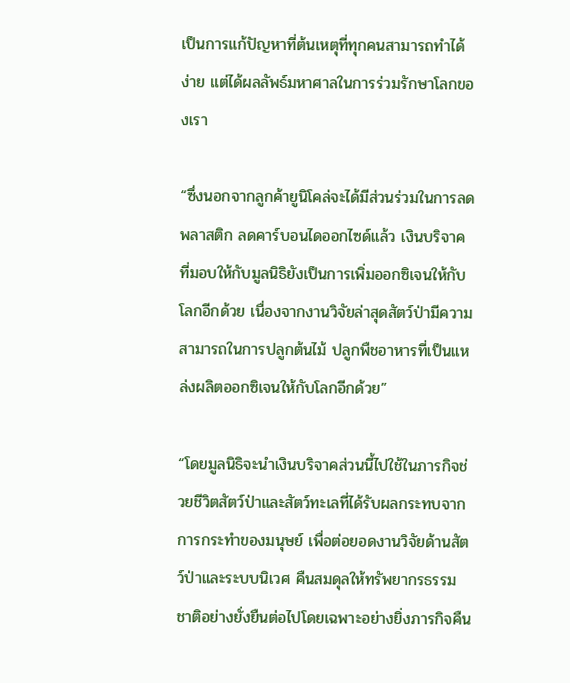เป็นการแก้ปัญหาที่ต้นเหตุที่ทุกคนสามารถทำได้ง่าย แต่ได้ผลลัพธ์มหาศาลในการร่วมรักษาโลกของเรา

“ซึ่งนอกจากลูกค้ายูนิโคล่จะได้มีส่วนร่วมในการลดพลาสติก ลดคาร์บอนไดออกไซด์แล้ว เงินบริจาคที่มอบให้กับมูลนิธิยังเป็นการเพิ่มออกซิเจนให้กับโลกอีกด้วย เนื่องจากงานวิจัยล่าสุดสัตว์ป่ามีความสามารถในการปลูกต้นไม้ ปลูกพืชอาหารที่เป็นแหล่งผลิตออกซิเจนให้กับโลกอีกด้วย”

“โดยมูลนิธิจะนำเงินบริจาคส่วนนี้ไปใช้ในภารกิจช่วยชีวิตสัตว์ป่าและสัตว์ทะเลที่ได้รับผลกระทบจากการกระทำของมนุษย์ เพื่อต่อยอดงานวิจัยด้านสัตว์ป่าและระบบนิเวศ คืนสมดุลให้ทรัพยากรธรรมชาติอย่างยั่งยืนต่อไปโดยเฉพาะอย่างยิ่งภารกิจคืน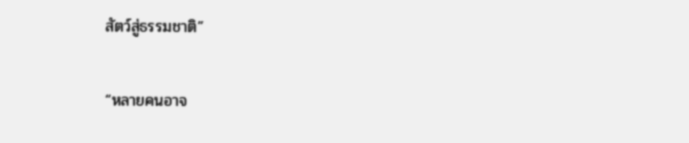สัตว์สู่ธรรมชาติ”

“หลายคนอาจ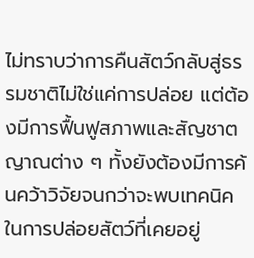ไม่ทราบว่าการคืนสัตว์กลับสู่ธรรมชาติไม่ใช่แค่การปล่อย แต่ต้องมีการฟื้นฟูสภาพและสัญชาตญาณต่าง ๆ ทั้งยังต้องมีการค้นคว้าวิจัยจนกว่าจะพบเทคนิคในการปล่อยสัตว์ที่เคยอยู่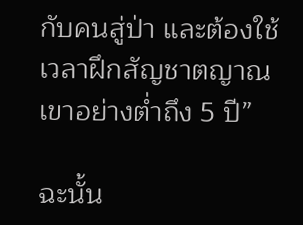กับคนสู่ป่า และต้องใช้เวลาฝึกสัญชาตญาณเขาอย่างต่ำถึง 5 ปี”

ฉะนั้น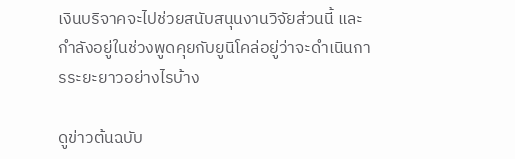เงินบริจาคจะไปช่วยสนับสนุนงานวิจัยส่วนนี้ และกำลังอยู่ในช่วงพูดคุยกับยูนิโคล่อยู่ว่าจะดำเนินการระยะยาวอย่างไรบ้าง

ดูข่าวต้นฉบับ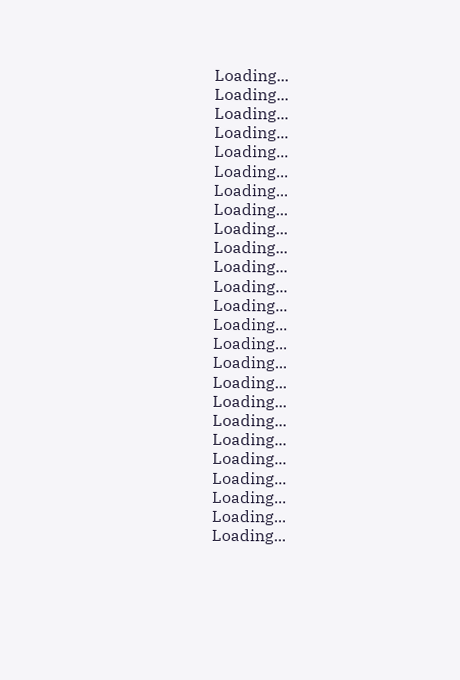Loading...
Loading...
Loading...
Loading...
Loading...
Loading...
Loading...
Loading...
Loading...
Loading...
Loading...
Loading...
Loading...
Loading...
Loading...
Loading...
Loading...
Loading...
Loading...
Loading...
Loading...
Loading...
Loading...
Loading...
Loading...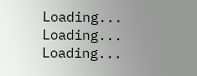Loading...
Loading...
Loading...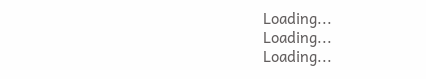Loading...
Loading...
Loading...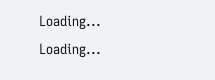Loading...
Loading...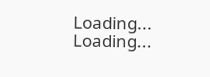Loading...
Loading...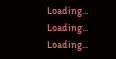Loading...
Loading...
Loading...